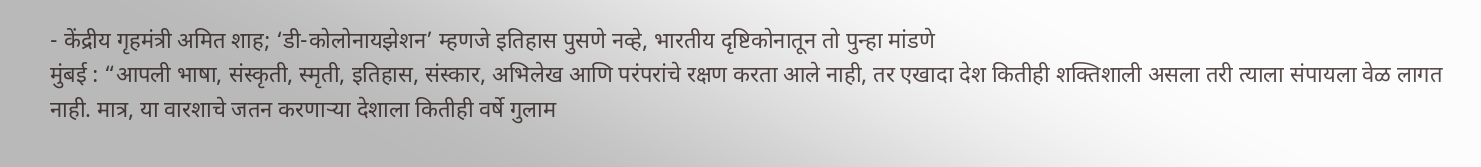- केंद्रीय गृहमंत्री अमित शाह; ‘डी-कोलोनायझेशन’ म्हणजे इतिहास पुसणे नव्हे, भारतीय दृष्टिकोनातून तो पुन्हा मांडणे
मुंबई : “आपली भाषा, संस्कृती, स्मृती, इतिहास, संस्कार, अभिलेख आणि परंपरांचे रक्षण करता आले नाही, तर एखादा देश कितीही शक्तिशाली असला तरी त्याला संपायला वेळ लागत नाही. मात्र, या वारशाचे जतन करणाऱ्या देशाला कितीही वर्षे गुलाम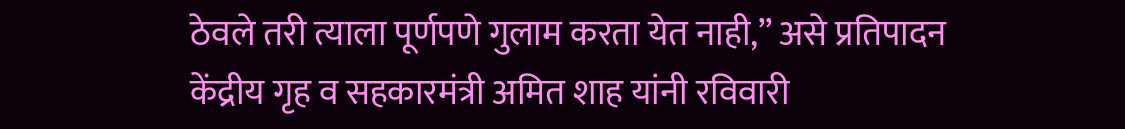ठेवले तरी त्याला पूर्णपणे गुलाम करता येत नाही,” असे प्रतिपादन केंद्रीय गृह व सहकारमंत्री अमित शाह यांनी रविवारी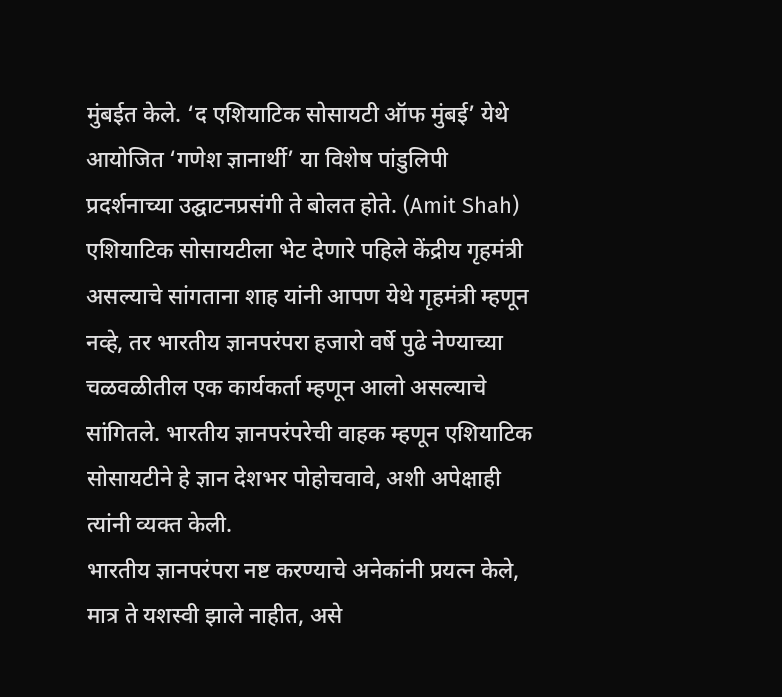मुंबईत केले. ‘द एशियाटिक सोसायटी ऑफ मुंबई’ येथे आयोजित ‘गणेश ज्ञानार्थी’ या विशेष पांडुलिपी प्रदर्शनाच्या उद्घाटनप्रसंगी ते बोलत होते. (Amit Shah)
एशियाटिक सोसायटीला भेट देणारे पहिले केंद्रीय गृहमंत्री असल्याचे सांगताना शाह यांनी आपण येथे गृहमंत्री म्हणून नव्हे, तर भारतीय ज्ञानपरंपरा हजारो वर्षे पुढे नेण्याच्या चळवळीतील एक कार्यकर्ता म्हणून आलो असल्याचे सांगितले. भारतीय ज्ञानपरंपरेची वाहक म्हणून एशियाटिक सोसायटीने हे ज्ञान देशभर पोहोचवावे, अशी अपेक्षाही त्यांनी व्यक्त केली.
भारतीय ज्ञानपरंपरा नष्ट करण्याचे अनेकांनी प्रयत्न केले, मात्र ते यशस्वी झाले नाहीत, असे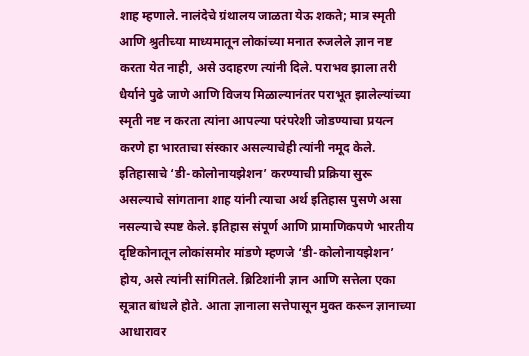शाह म्हणाले. नालंदेचे ग्रंथालय जाळता येऊ शकते; मात्र स्मृती आणि श्रुतीच्या माध्यमातून लोकांच्या मनात रुजलेले ज्ञान नष्ट करता येत नाही, असे उदाहरण त्यांनी दिले. पराभव झाला तरी धैर्याने पुढे जाणे आणि विजय मिळाल्यानंतर पराभूत झालेल्यांच्या स्मृती नष्ट न करता त्यांना आपल्या परंपरेशी जोडण्याचा प्रयत्न करणे हा भारताचा संस्कार असल्याचेही त्यांनी नमूद केले.
इतिहासाचे ‘डी-कोलोनायझेशन’ करण्याची प्रक्रिया सुरू असल्याचे सांगताना शाह यांनी त्याचा अर्थ इतिहास पुसणे असा नसल्याचे स्पष्ट केले. इतिहास संपूर्ण आणि प्रामाणिकपणे भारतीय दृष्टिकोनातून लोकांसमोर मांडणे म्हणजे ‘डी-कोलोनायझेशन’ होय, असे त्यांनी सांगितले. ब्रिटिशांनी ज्ञान आणि सत्तेला एका सूत्रात बांधले होते. आता ज्ञानाला सत्तेपासून मुक्त करून ज्ञानाच्या आधारावर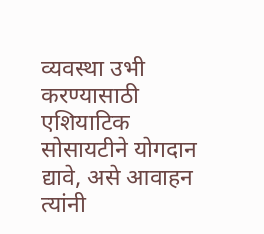व्यवस्था उभी करण्यासाठी एशियाटिक सोसायटीने योगदान द्यावे, असे आवाहन त्यांनी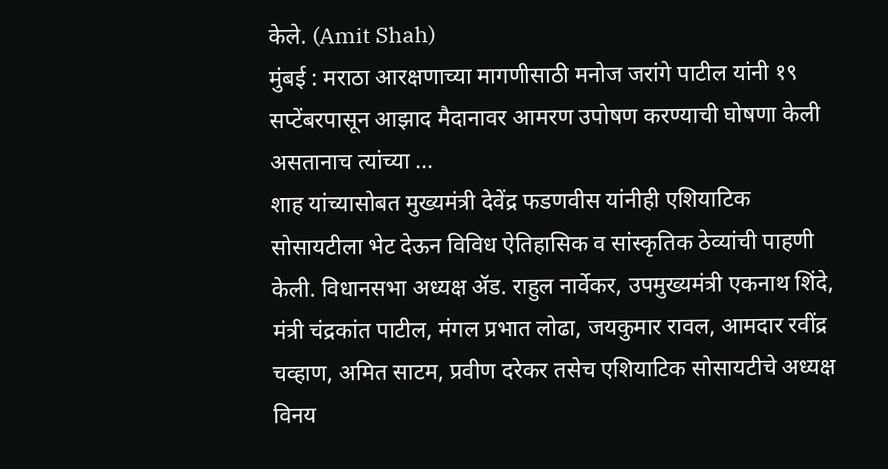केले. (Amit Shah)
मुंबई : मराठा आरक्षणाच्या मागणीसाठी मनोज जरांगे पाटील यांनी १९ सप्टेंबरपासून आझाद मैदानावर आमरण उपोषण करण्याची घोषणा केली असतानाच त्यांच्या ...
शाह यांच्यासोबत मुख्यमंत्री देवेंद्र फडणवीस यांनीही एशियाटिक सोसायटीला भेट देऊन विविध ऐतिहासिक व सांस्कृतिक ठेव्यांची पाहणी केली. विधानसभा अध्यक्ष ॲड. राहुल नार्वेकर, उपमुख्यमंत्री एकनाथ शिंदे, मंत्री चंद्रकांत पाटील, मंगल प्रभात लोढा, जयकुमार रावल, आमदार रवींद्र चव्हाण, अमित साटम, प्रवीण दरेकर तसेच एशियाटिक सोसायटीचे अध्यक्ष विनय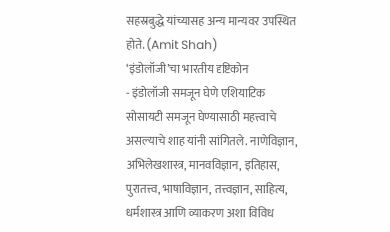सहस्रबुद्धे यांच्यासह अन्य मान्यवर उपस्थित होते. (Amit Shah)
‘इंडोलॉजी’चा भारतीय दृष्टिकोन
- इंडोलॉजी समजून घेणे एशियाटिक सोसायटी समजून घेण्यासाठी महत्त्वाचे असल्याचे शाह यांनी सांगितले. नाणेविज्ञान, अभिलेखशास्त्र, मानवविज्ञान, इतिहास, पुरातत्त्व, भाषाविज्ञान, तत्त्वज्ञान, साहित्य, धर्मशास्त्र आणि व्याकरण अशा विविध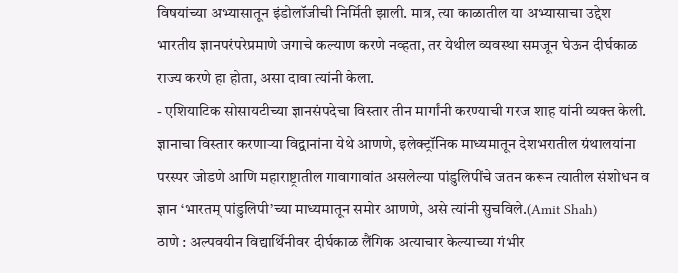विषयांच्या अभ्यासातून इंडोलॉजीची निर्मिती झाली. मात्र, त्या काळातील या अभ्यासाचा उद्देश भारतीय ज्ञानपरंपरेप्रमाणे जगाचे कल्याण करणे नव्हता, तर येथील व्यवस्था समजून घेऊन दीर्घकाळ राज्य करणे हा होता, असा दावा त्यांनी केला.
- एशियाटिक सोसायटीच्या ज्ञानसंपदेचा विस्तार तीन मार्गांनी करण्याची गरज शाह यांनी व्यक्त केली. ज्ञानाचा विस्तार करणाऱ्या विद्वानांना येथे आणणे, इलेक्ट्रॉनिक माध्यमातून देशभरातील ग्रंथालयांना परस्पर जोडणे आणि महाराष्ट्रातील गावागावांत असलेल्या पांडुलिपींचे जतन करून त्यातील संशोधन व ज्ञान ‘भारतम् पांडुलिपी’च्या माध्यमातून समोर आणणे, असे त्यांनी सुचविले.(Amit Shah)
ठाणे : अल्पवयीन विद्यार्थिनीवर दीर्घकाळ लैंगिक अत्याचार केल्याच्या गंभीर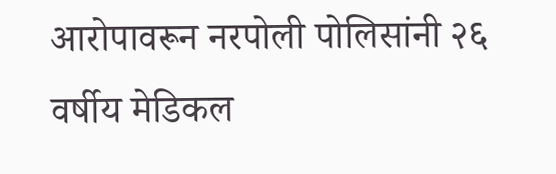आरोपावरून नरपोली पोलिसांनी २६ वर्षीय मेडिकल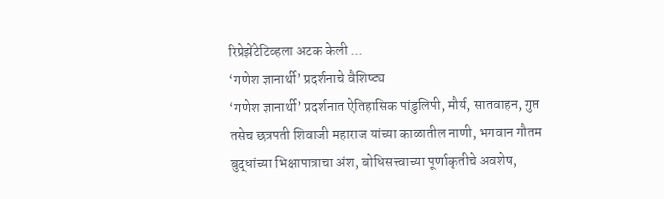रिप्रेझेंटेटिव्हला अटक केली ...
‘गणेश ज्ञानार्थी’ प्रदर्शनाचे वैशिष्ट्य
‘गणेश ज्ञानार्थी’ प्रदर्शनात ऐतिहासिक पांडुलिपी, मौर्य, सातवाहन, गुप्त तसेच छत्रपती शिवाजी महाराज यांच्या काळातील नाणी, भगवान गौतम बुद्धांच्या भिक्षापात्राचा अंश, बोधिसत्त्वाच्या पूर्णाकृतीचे अवशेष,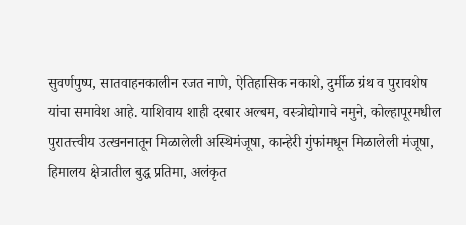सुवर्णपुष्प, सातवाहनकालीन रजत नाणे, ऐतिहासिक नकाशे, दुर्मीळ ग्रंथ व पुरावशेष यांचा समावेश आहे. याशिवाय शाही दरबार अल्बम, वस्त्रोद्योगाचे नमुने, कोल्हापूरमधील पुरातत्त्वीय उत्खननातून मिळालेली अस्थिमंजूषा, कान्हेरी गुंफांमधून मिळालेली मंजूषा, हिमालय क्षेत्रातील बुद्ध प्रतिमा, अलंकृत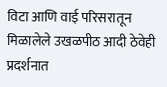विटा आणि वाई परिसरातून मिळालेले उखळपीठ आदी ठेवेही प्रदर्शनात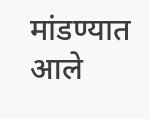मांडण्यात आले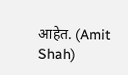आहेत. (Amit Shah)